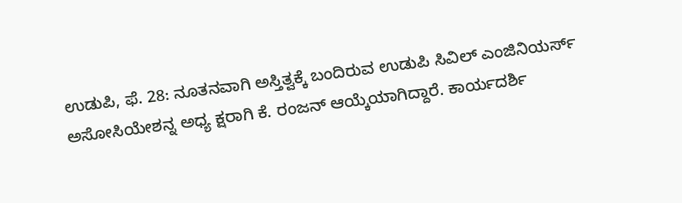ಉಡುಪಿ, ಫೆ. 28: ನೂತನವಾಗಿ ಅಸ್ತಿತ್ವಕ್ಕೆ ಬಂದಿರುವ ಉಡುಪಿ ಸಿವಿಲ್ ಎಂಜಿನಿಯರ್ಸ್ ಅಸೋಸಿಯೇಶನ್ನ ಅಧ್ಯ ಕ್ಷರಾಗಿ ಕೆ. ರಂಜನ್ ಆಯ್ಕೆಯಾಗಿದ್ದಾರೆ. ಕಾರ್ಯದರ್ಶಿ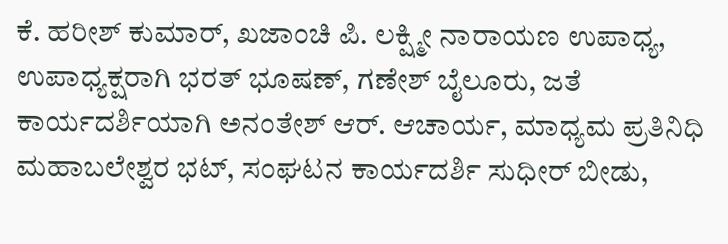ಕೆ. ಹರೀಶ್ ಕುಮಾರ್, ಖಜಾಂಚಿ ಪಿ. ಲಕ್ಷ್ಮೀ ನಾರಾಯಣ ಉಪಾಧ್ಯ, ಉಪಾಧ್ಯಕ್ಷರಾಗಿ ಭರತ್ ಭೂಷಣ್, ಗಣೇಶ್ ಬೈಲೂರು, ಜತೆ ಕಾರ್ಯದರ್ಶಿಯಾಗಿ ಅನಂತೇಶ್ ಆರ್. ಆಚಾರ್ಯ, ಮಾಧ್ಯಮ ಪ್ರತಿನಿಧಿ ಮಹಾಬಲೇಶ್ವರ ಭಟ್, ಸಂಘಟನ ಕಾರ್ಯದರ್ಶಿ ಸುಧೀರ್ ಬೀಡು,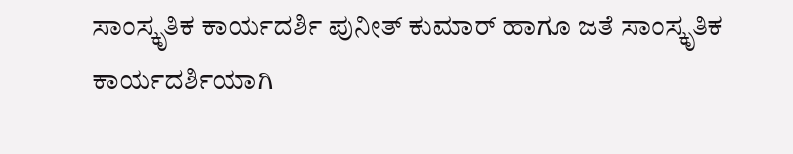ಸಾಂಸ್ಕೃತಿಕ ಕಾರ್ಯದರ್ಶಿ ಪುನೀತ್ ಕುಮಾರ್ ಹಾಗೂ ಜತೆ ಸಾಂಸ್ಕೃತಿಕ ಕಾರ್ಯದರ್ಶಿಯಾಗಿ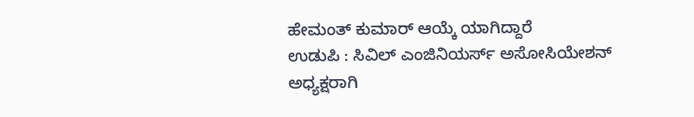ಹೇಮಂತ್ ಕುಮಾರ್ ಆಯ್ಕೆ ಯಾಗಿದ್ದಾರೆ
ಉಡುಪಿ : ಸಿವಿಲ್ ಎಂಜಿನಿಯರ್ಸ್ ಅಸೋಸಿಯೇಶನ್ ಅಧ್ಯಕ್ಷರಾಗಿ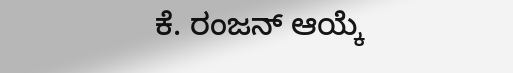ಕೆ. ರಂಜನ್ ಆಯ್ಕೆ